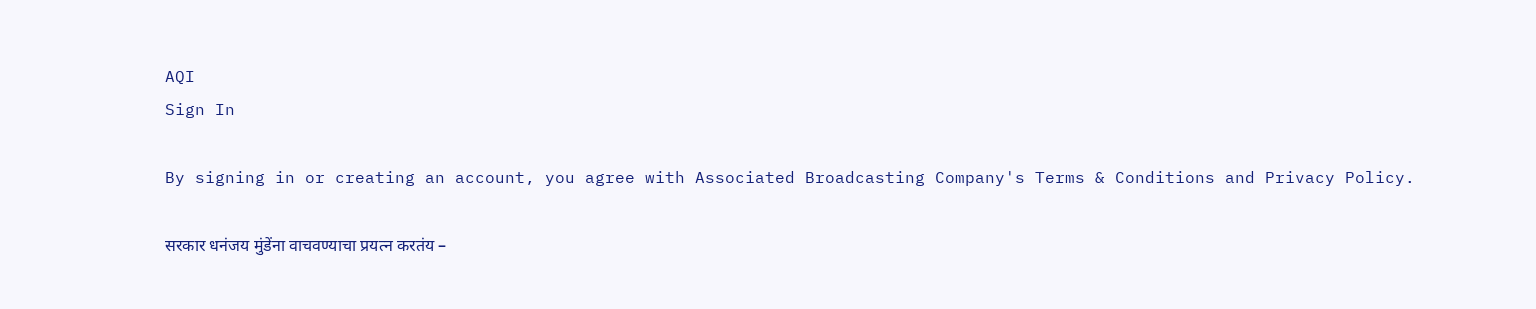AQI
Sign In

By signing in or creating an account, you agree with Associated Broadcasting Company's Terms & Conditions and Privacy Policy.

सरकार धनंजय मुंडेंना वाचवण्याचा प्रयत्न करतंय –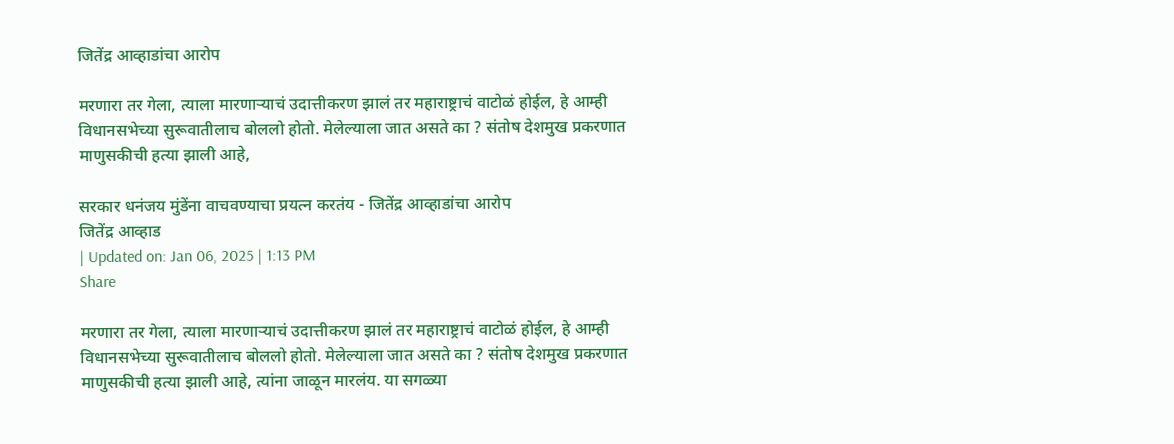जितेंद्र आव्हाडांचा आरोप

मरणारा तर गेला, त्याला मारणाऱ्याचं उदात्तीकरण झालं तर महाराष्ट्राचं वाटोळं होईल, हे आम्ही विधानसभेच्या सुरूवातीलाच बोललो होतो. मेलेल्याला जात असते का ? संतोष देशमुख प्रकरणात माणुसकीची हत्या झाली आहे,

सरकार धनंजय मुंडेंना वाचवण्याचा प्रयत्न करतंय - जितेंद्र आव्हाडांचा आरोप
जितेंद्र आव्हाड
| Updated on: Jan 06, 2025 | 1:13 PM
Share

मरणारा तर गेला, त्याला मारणाऱ्याचं उदात्तीकरण झालं तर महाराष्ट्राचं वाटोळं होईल, हे आम्ही विधानसभेच्या सुरूवातीलाच बोललो होतो. मेलेल्याला जात असते का ? संतोष देशमुख प्रकरणात माणुसकीची हत्या झाली आहे, त्यांना जाळून मारलंय. या सगळ्या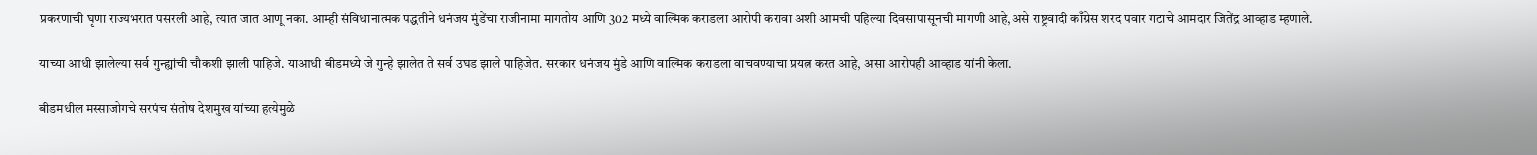प्रकरणाची घृणा राज्यभरात पसरली आहे, त्यात जात आणू नका. आम्ही संविधानात्मक पद्धतीने धनंजय मुंडेंचा राजीनामा मागतोय आणि 302 मध्ये वाल्मिक कराडला आरोपी करावा अशी आमची पहिल्या दिवसापासूनची मागणी आहे,असे राष्ट्रवादी काँग्रेस शरद पवार गटाचे आमदार जितेंद्र आव्हाड म्हणाले.

याच्या आधी झालेल्या सर्व गुन्ह्यांची चौकशी झाली पाहिजे. याआधी बीडमध्ये जे गुन्हे झालेत ते सर्व उघड झाले पाहिजेत. सरकार धनंजय मुंडे आणि वाल्मिक कराडला वाचवण्याचा प्रयत्न करत आहे, असा आरोपही आव्हाड यांनी केला.

बीडमधील मस्साजोगचे सरपंच संतोष देशमुख यांच्या हत्येमुळे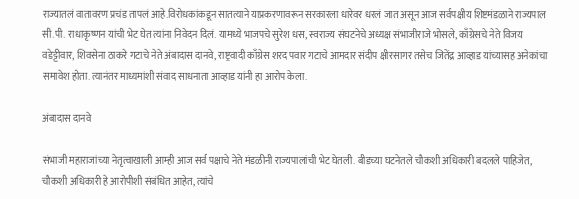राज्यातलं वातावरण प्रचंड तापलं आहे.विरोधकांकडून सातत्याने याप्रकरणावरून सरकारला धारेवर धरलं जात असून आज सर्वपक्षीय शिष्टमंडळाने राज्यपाल सी.पी. राधाकृष्णन यांची भेट घेत त्यांना निवेदन दिलं. यामध्ये भाजपचे सुरेश धस, स्वराज्य संघटनेचे अध्यक्ष संभाजीराजे भोसले, काँग्रेसचे नेते विजय वडेट्टीवार, शिवसेना ठाकरे गटाचे नेते अंबादास दानवे, राष्ट्रवादी काँग्रेस शरद पवार गटाचे आमदार संदीप क्षीरसागर तसेच जितेंद्र आव्हाड यांच्यासह अनेकांचा समावेश होता. त्यानंतर माध्यमांशी संवाद साधनाता आव्हाड यांनी हा आरोप केला.

अंबादास दानवे

संभाजी महाराजांच्या नेतृत्वाखाली आम्ही आज सर्व पक्षाचे नेते मंडळीनी राज्यपालांची भेट घेतली. बीडच्या घटनेतले चौकशी अधिकारी बदलले पाहिजेत, चौकशी अधिकारी हे आरोपीशी संबंधित आहेत, त्यांचे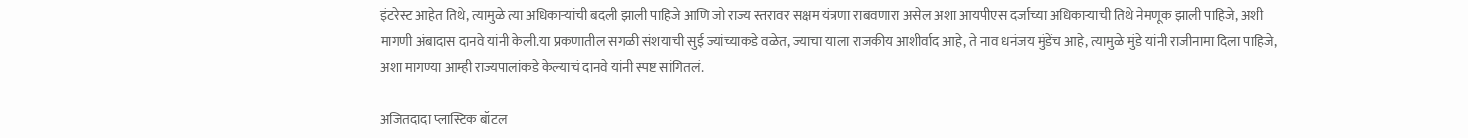इंटरेस्ट आहेत तिथे, त्यामुळे त्या अधिकाऱ्यांची बदली झाली पाहिजे आणि जो राज्य स्तरावर सक्षम यंत्रणा राबवणारा असेल अशा आयपीएस दर्जाच्या अधिकाऱ्याची तिथे नेमणूक झाली पाहिजे, अशी मागणी अंबादास दानवे यांनी केली.या प्रकणातील सगळी संशयाची सुई ज्यांच्याकडे वळेत, ज्याचा याला राजकीय आशीर्वाद आहे, ते नाव धनंजय मुंडेंच आहे, त्यामुळे मुंडे यांनी राजीनामा दिला पाहिजे, अशा मागण्या आम्ही राज्यपालांकडे केल्याचं दानवे यांनी स्पष्ट सांगितलं.

अजितदादा प्लास्टिक बॉटल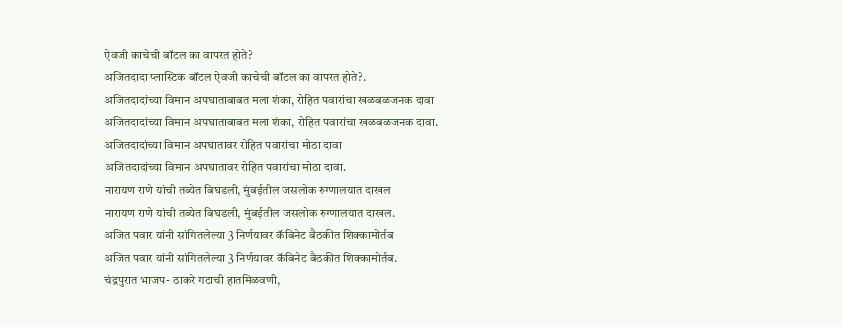ऐवजी काचेची बॉटल का वापरत होते?
अजितदादा प्लास्टिक बॉटल ऐवजी काचेची बॉटल का वापरत होते?.
अजितदादांच्या विमान अपघाताबाबत मला शंका, रोहित पवारांचा खळबळजनक दावा
अजितदादांच्या विमान अपघाताबाबत मला शंका, रोहित पवारांचा खळबळजनक दावा.
अजितदादांच्या विमान अपघातावर रोहित पवारांचा मोठा दावा
अजितदादांच्या विमान अपघातावर रोहित पवारांचा मोठा दावा.
नारायण राणे यांची तब्येत बिघडली, मुंबईतील जसलोक रुग्णालयात दाखल
नारायण राणे यांची तब्येत बिघडली, मुंबईतील जसलोक रुग्णालयात दाखल.
अजित पवार यांनी सांगितलेल्या 3 निर्णयावर कॅबिनेट बैठकीत शिक्कामोर्तब
अजित पवार यांनी सांगितलेल्या 3 निर्णयावर कॅबिनेट बैठकीत शिक्कामोर्तब.
चंद्रपुरात भाजप- ठाकरे गटाची हातमिळवणी,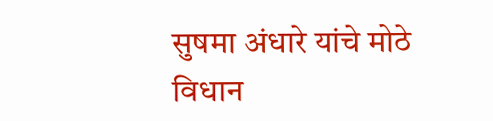सुषमा अंधारे यांचे मोठे विधान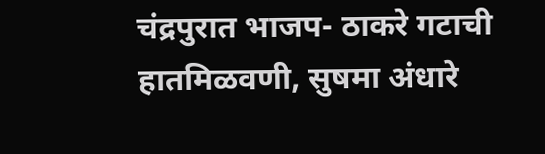चंद्रपुरात भाजप- ठाकरे गटाची हातमिळवणी, सुषमा अंधारे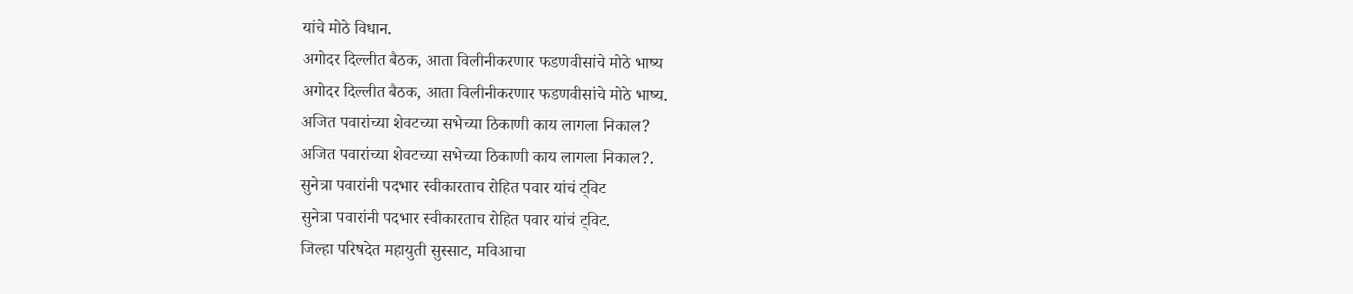यांचे मोठे विधान.
अगोदर दिल्लीत बैठक, आता विलीनीकरणार फडणवीसांचे मोठे भाष्य
अगोदर दिल्लीत बैठक, आता विलीनीकरणार फडणवीसांचे मोठे भाष्य.
अजित पवारांच्या शेवटच्या सभेच्या ठिकाणी काय लागला निकाल?
अजित पवारांच्या शेवटच्या सभेच्या ठिकाणी काय लागला निकाल?.
सुनेत्रा पवारांनी पदभार स्वीकारताच रोहित पवार यांचं ट्विट
सुनेत्रा पवारांनी पदभार स्वीकारताच रोहित पवार यांचं ट्विट.
जिल्हा परिषदेत महायुती सुस्साट, मविआचा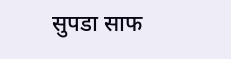सुपडा साफ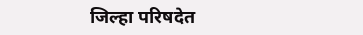जिल्हा परिषदेत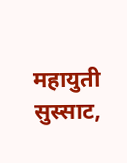महायुती सुस्साट,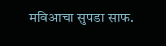मविआचा सुपडा साफ.